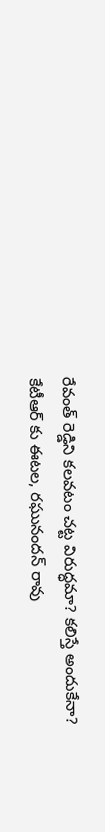రేవంత్ రెడ్డిని కలవటం చట్ట విరుద్ధమా? కలిస్తే అందుకేనా? కేటీఆర్ కు ఈటల, రఘునందన్ రావు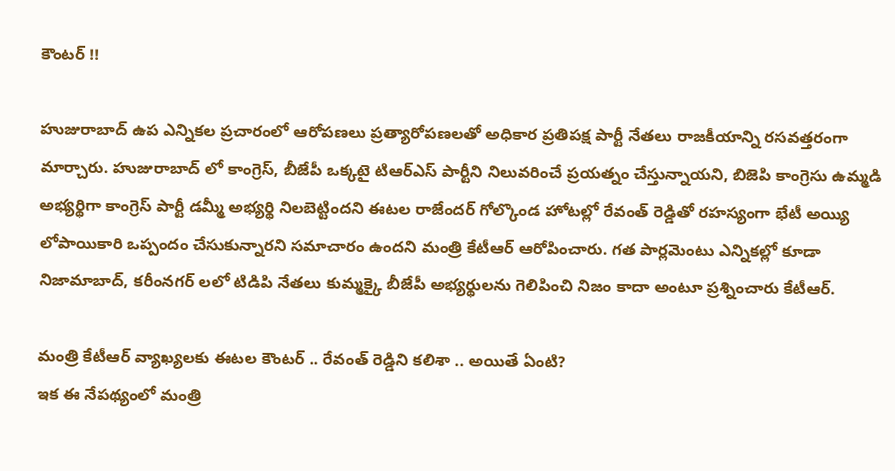కౌంటర్ !!

హుజురాబాద్ ఉప ఎన్నికల ప్రచారంలో ఆరోపణలు ప్రత్యారోపణలతో అధికార ప్రతిపక్ష పార్టీ నేతలు రాజకీయాన్ని రసవత్తరంగా మార్చారు. హుజురాబాద్ లో కాంగ్రెస్, బీజేపీ ఒక్కటై టిఆర్ఎస్ పార్టీని నిలువరించే ప్రయత్నం చేస్తున్నాయని, బిజెపి కాంగ్రెసు ఉమ్మడి అభ్యర్థిగా కాంగ్రెస్ పార్టీ డమ్మీ అభ్యర్థి నిలబెట్టిందని ఈటల రాజేందర్ గోల్కొండ హోటల్లో రేవంత్ రెడ్డితో రహస్యంగా భేటీ అయ్యి లోపాయికారి ఒప్పందం చేసుకున్నారని సమాచారం ఉందని మంత్రి కేటీఆర్ ఆరోపించారు. గత పార్లమెంటు ఎన్నికల్లో కూడా నిజామాబాద్, కరీంనగర్ లలో టిడిపి నేతలు కుమ్మక్కై బీజేపీ అభ్యర్థులను గెలిపించి నిజం కాదా అంటూ ప్రశ్నించారు కేటీఆర్.

మంత్రి కేటీఆర్ వ్యాఖ్యలకు ఈటల కౌంటర్ .. రేవంత్ రెడ్డిని కలిశా .. అయితే ఏంటి?
ఇక ఈ నేపథ్యంలో మంత్రి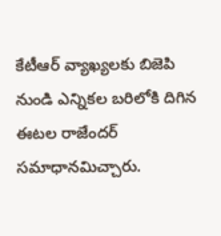కేటీఆర్ వ్యాఖ్యలకు బిజెపి నుండి ఎన్నికల బరిలోకి దిగిన ఈటల రాజేందర్ సమాధానమిచ్చారు.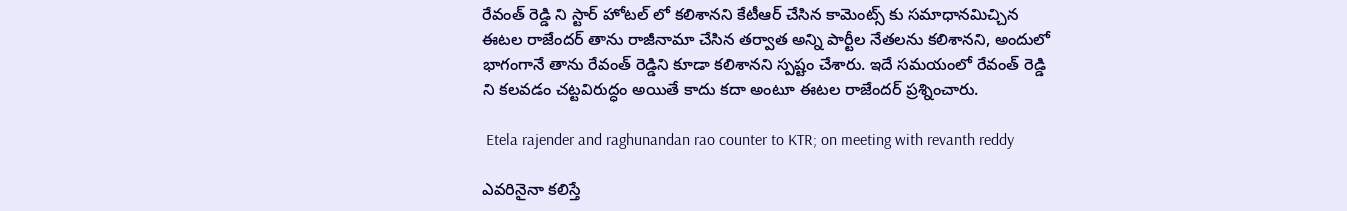రేవంత్ రెడ్డి ని స్టార్ హోటల్ లో కలిశానని కేటీఆర్ చేసిన కామెంట్స్ కు సమాధానమిచ్చిన ఈటల రాజేందర్ తాను రాజీనామా చేసిన తర్వాత అన్ని పార్టీల నేతలను కలిశానని, అందులో భాగంగానే తాను రేవంత్ రెడ్డిని కూడా కలిశానని స్పష్టం చేశారు. ఇదే సమయంలో రేవంత్ రెడ్డి ని కలవడం చట్టవిరుద్ధం అయితే కాదు కదా అంటూ ఈటల రాజేందర్ ప్రశ్నించారు.

 Etela rajender and raghunandan rao counter to KTR; on meeting with revanth reddy

ఎవరినైనా కలిస్తే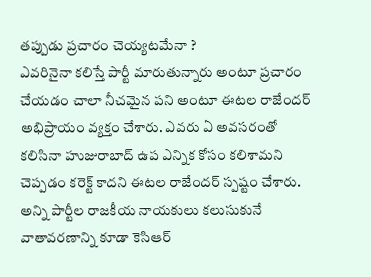తప్పుడు ప్రచారం చెయ్యటమేనా ?
ఎవరినైనా కలిస్తే పార్టీ మారుతున్నారు అంటూ ప్రచారం చేయడం చాలా నీచమైన పని అంటూ ఈటల రాజేందర్ అభిప్రాయం వ్యక్తం చేశారు. ఎవరు ఏ అవసరంతో కలిసినా హుజురాబాద్ ఉప ఎన్నిక కోసం కలిశామని చెప్పడం కరెక్ట్ కాదని ఈటల రాజేందర్ స్పష్టం చేశారు. అన్ని పార్టీల రాజకీయ నాయకులు కలుసుకునే వాతావరణాన్ని కూడా కెసిఆర్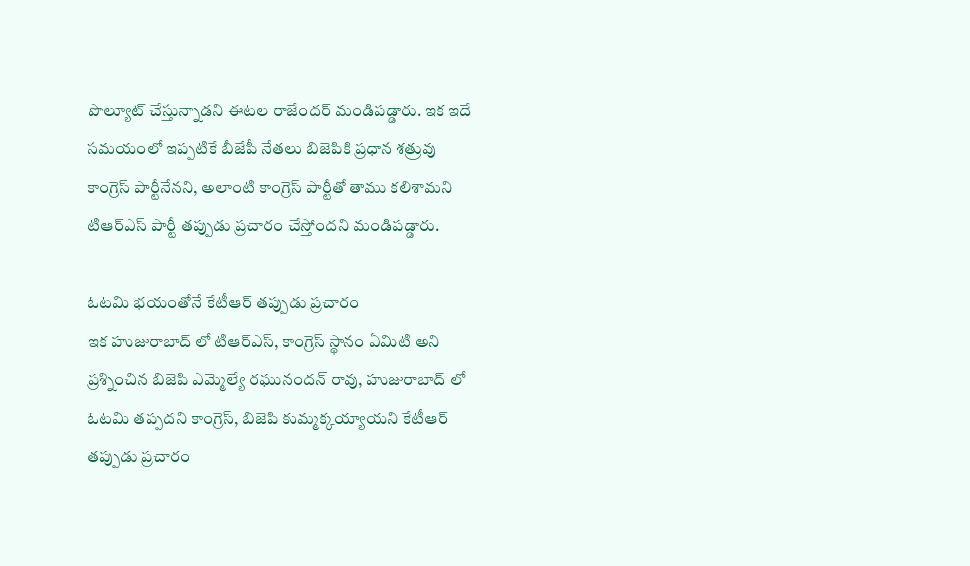పొల్యూట్ చేస్తున్నాడని ఈటల రాజేందర్ మండిపడ్డారు. ఇక ఇదే సమయంలో ఇప్పటికే బీజేపీ నేతలు బిజెపికి ప్రధాన శత్రువు కాంగ్రెస్ పార్టీనేనని, అలాంటి కాంగ్రెస్ పార్టీతో తాము కలిశామని టిఆర్ఎస్ పార్టీ తప్పుడు ప్రచారం చేస్తోందని మండిపడ్డారు.

ఓటమి భయంతోనే కేటీఆర్ తప్పుడు ప్రచారం
ఇక హుజురాబాద్ లో టిఆర్ఎస్, కాంగ్రెస్ స్థానం ఏమిటి అని ప్రశ్నించిన బిజెపి ఎమ్మెల్యే రఘునందన్ రావు, హుజురాబాద్ లో ఓటమి తప్పదని కాంగ్రెస్, బిజెపి కుమ్మక్కయ్యాయని కేటీఆర్ తప్పుడు ప్రచారం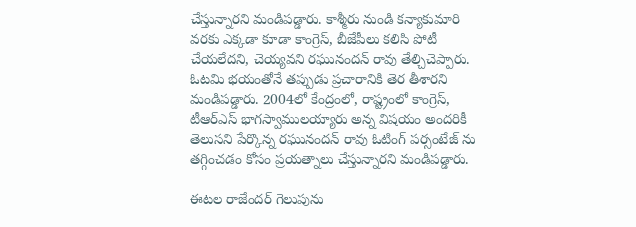చేస్తున్నారని మండిపడ్డారు. కాశ్మీరు నుండి కన్యాకుమారి వరకు ఎక్కడా కూడా కాంగ్రెస్, బీజేపీలు కలిసి పోటీ చేయలేదని, చెయ్యవని రఘునందన్ రావు తేల్చిచెప్పారు. ఓటమి భయంతోనే తప్పుడు ప్రచారానికి తెర తీశారని మండిపడ్డారు. 2004లో కేంద్రంలో, రాష్ట్రంలో కాంగ్రెస్, టీఆర్ఎస్ భాగస్వాములయ్యారు అన్న విషయం అందరికీ తెలుసని పేర్కొన్న రఘునందన్ రావు ఓటింగ్ పర్సంటేజ్ ను తగ్గించడం కోసం ప్రయత్నాలు చేస్తున్నారని మండిపడ్డారు.

ఈటల రాజేందర్ గెలుపును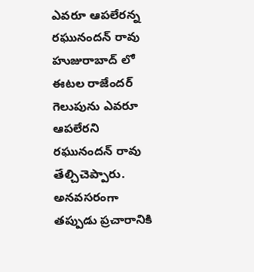ఎవరూ ఆపలేరన్న రఘునందన్ రావు
హుజురాబాద్ లో ఈటల రాజేందర్ గెలుపును ఎవరూ ఆపలేరని రఘునందన్ రావు తేల్చిచెప్పారు. అనవసరంగా తప్పుడు ప్రచారానికి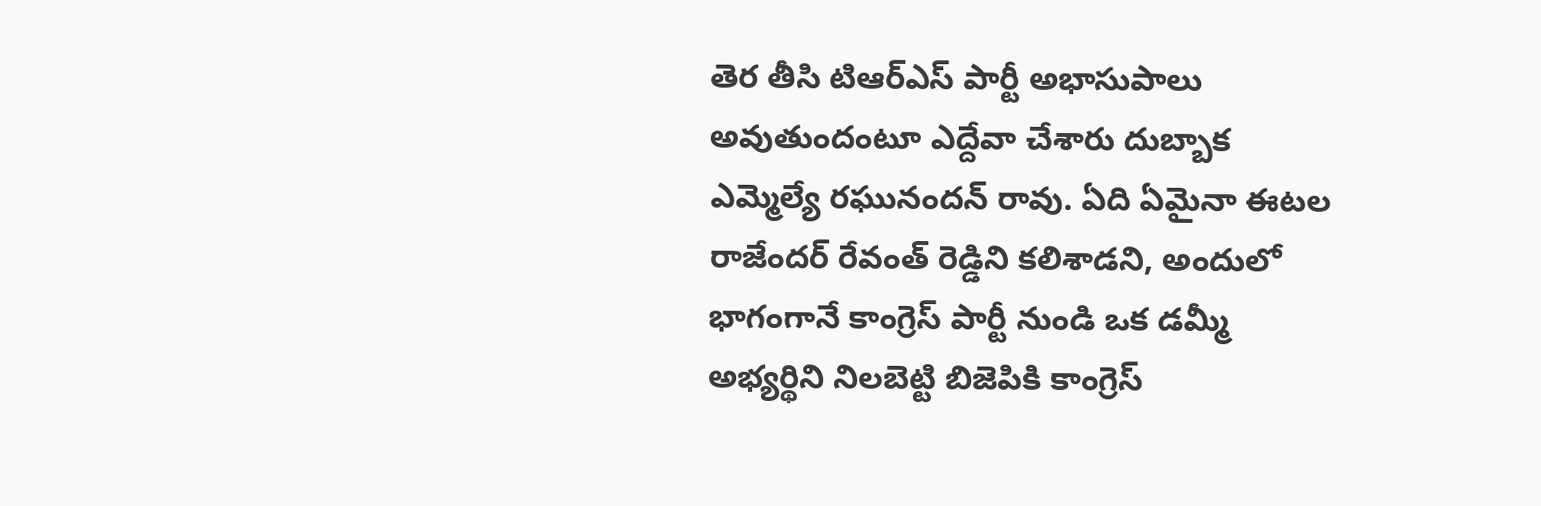తెర తీసి టిఆర్ఎస్ పార్టీ అభాసుపాలు అవుతుందంటూ ఎద్దేవా చేశారు దుబ్బాక ఎమ్మెల్యే రఘునందన్ రావు. ఏది ఏమైనా ఈటల రాజేందర్ రేవంత్ రెడ్డిని కలిశాడని, అందులో భాగంగానే కాంగ్రెస్ పార్టీ నుండి ఒక డమ్మీ అభ్యర్థిని నిలబెట్టి బిజెపికి కాంగ్రెస్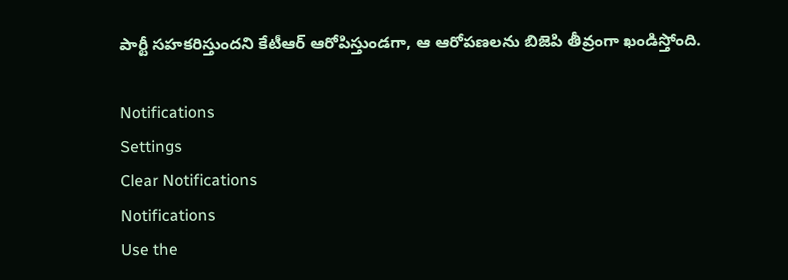పార్టీ సహకరిస్తుందని కేటీఆర్ ఆరోపిస్తుండగా, ఆ ఆరోపణలను బిజెపి తీవ్రంగా ఖండిస్తోంది.

Notifications
Settings
Clear Notifications
Notifications
Use the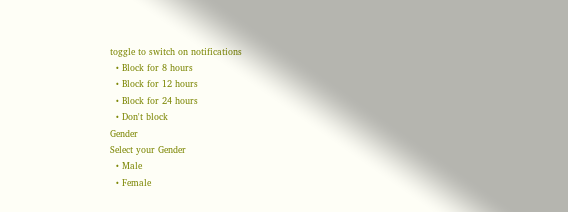toggle to switch on notifications
  • Block for 8 hours
  • Block for 12 hours
  • Block for 24 hours
  • Don't block
Gender
Select your Gender
  • Male
  • Female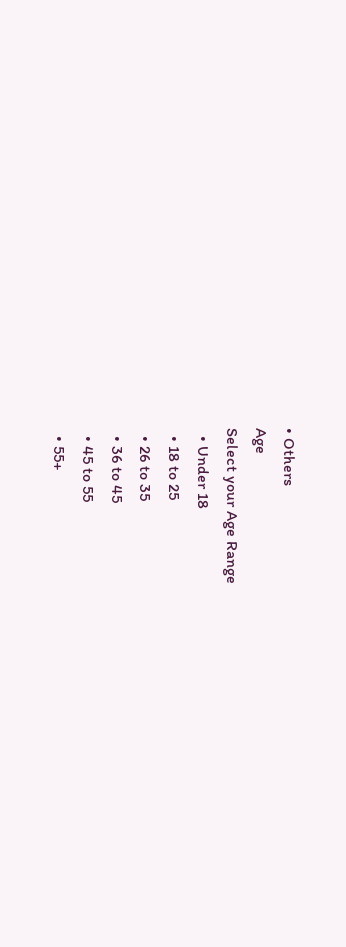• Others
Age
Select your Age Range
  • Under 18
  • 18 to 25
  • 26 to 35
  • 36 to 45
  • 45 to 55
  • 55+